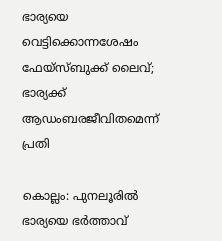ഭാര്യയെ വെട്ടിക്കൊന്നശേഷം ഫേയ്സ്ബുക്ക് ലൈവ്; ഭാര്യക്ക് ആഡംബരജീവിതമെന്ന് പ്രതി

കൊല്ലം: പുനലൂരില്‍ ഭാര്യയെ ഭര്‍ത്താവ്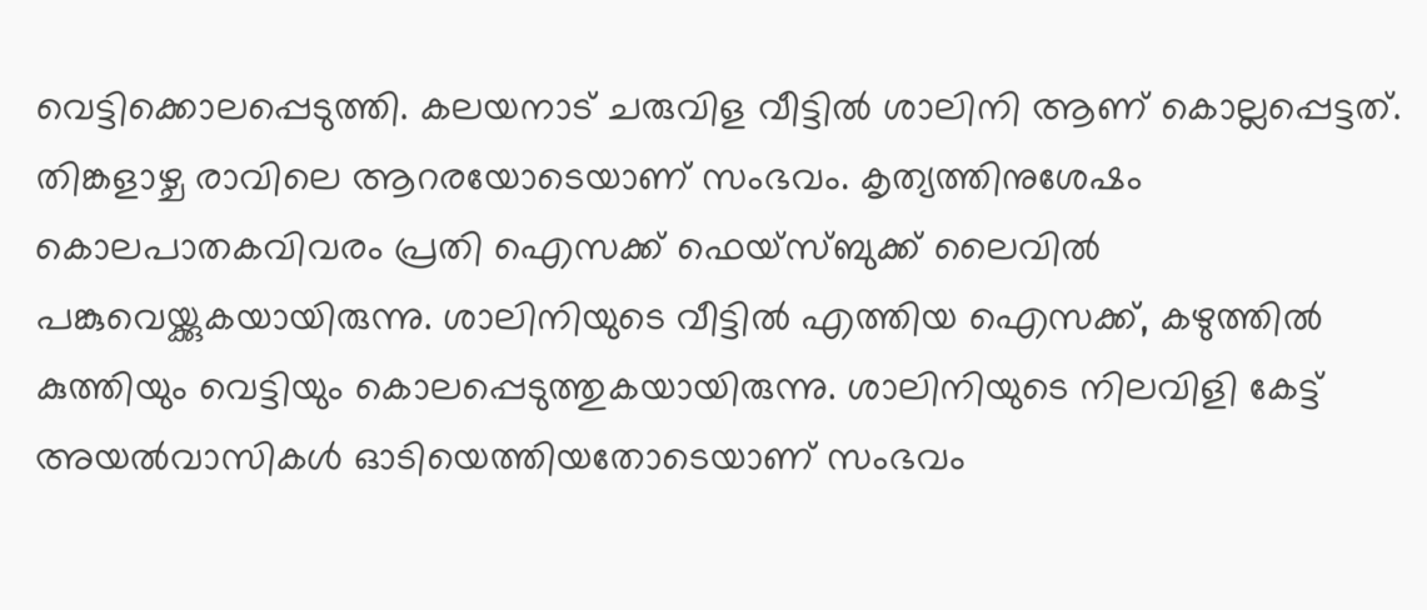വെട്ടിക്കൊലപ്പെടുത്തി. കലയനാട് ചരുവിള വീട്ടില്‍ ശാലിനി ആണ് കൊല്ലപ്പെട്ടത്. തിങ്കളാഴ്ച രാവിലെ ആറരയോടെയാണ് സംഭവം. കൃത്യത്തിനുശേഷം കൊലപാതകവിവരം പ്രതി ഐസക്ക് ഫെയ്‌സ്ബുക്ക് ലൈവിൽ പങ്കുവെയ്ക്കുകയായിരുന്നു. ശാലിനിയുടെ വീട്ടില്‍ എത്തിയ ഐസക്ക്, കഴുത്തില്‍ കുത്തിയും വെട്ടിയും കൊലപ്പെടുത്തുകയായിരുന്നു. ശാലിനിയുടെ നിലവിളി കേട്ട് അയല്‍വാസികള്‍ ഓടിയെത്തിയതോടെയാണ് സംഭവം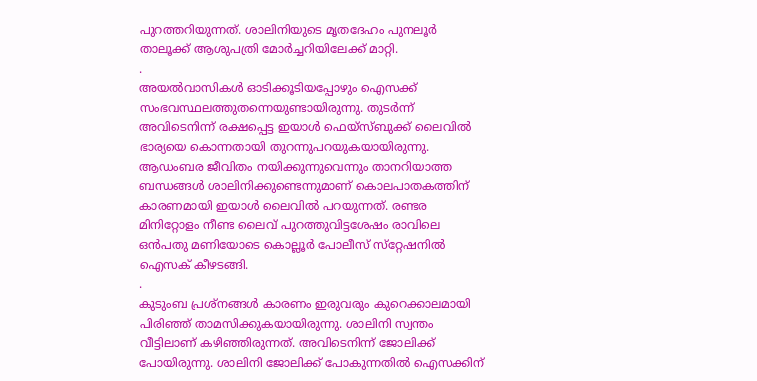പുറത്തറിയുന്നത്. ശാലിനിയുടെ മൃതദേഹം പുനലൂർ താലൂക്ക് ആശുപത്രി മോര്‍ച്ചറിയിലേക്ക് മാറ്റി.
.
അയല്‍വാസികള്‍ ഓടിക്കൂടിയപ്പോഴും ഐസക്ക് സംഭവസ്ഥലത്തുതന്നെയുണ്ടായിരുന്നു. തുടര്‍ന്ന് അവിടെനിന്ന് രക്ഷപ്പെട്ട ഇയാള്‍ ഫെയ്‌സ്ബുക്ക് ലൈവില്‍ ഭാര്യയെ കൊന്നതായി തുറന്നുപറയുകയായിരുന്നു. ആഡംബര ജീവിതം നയിക്കുന്നുവെന്നും താനറിയാത്ത ബന്ധങ്ങൾ ശാലിനിക്കുണ്ടെന്നുമാണ് കൊലപാതകത്തിന് കാരണമായി ഇയാൾ ലൈവിൽ പറയുന്നത്. രണ്ടര മിനിറ്റോളം നീണ്ട ലൈവ് പുറത്തുവിട്ടശേഷം രാവിലെ ഒന്‍പതു മണിയോടെ കൊല്ലൂര്‍ പോലീസ് സ്‌റ്റേഷനില്‍ ഐസക് കീഴടങ്ങി.
.
കുടുംബ പ്രശ്‌നങ്ങള്‍ കാരണം ഇരുവരും കുറെക്കാലമായി പിരിഞ്ഞ് താമസിക്കുകയായിരുന്നു. ശാലിനി സ്വന്തം വീട്ടിലാണ് കഴിഞ്ഞിരുന്നത്. അവിടെനിന്ന് ജോലിക്ക് പോയിരുന്നു. ശാലിനി ജോലിക്ക് പോകുന്നതില്‍ ഐസക്കിന്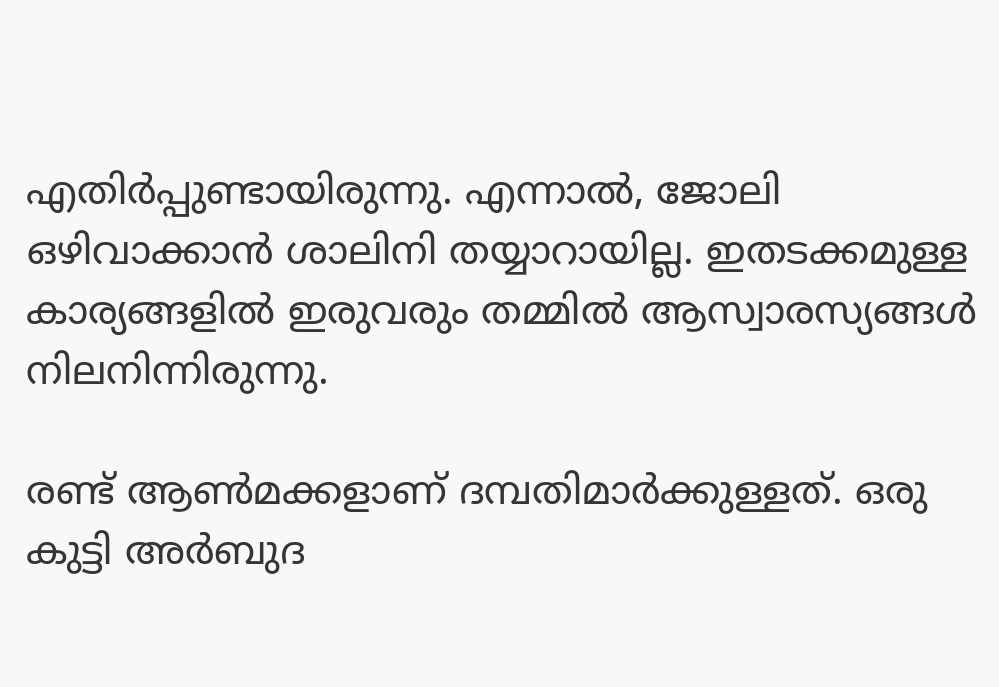എതിര്‍പ്പുണ്ടായിരുന്നു. എന്നാല്‍, ജോലി ഒഴിവാക്കാന്‍ ശാലിനി തയ്യാറായില്ല. ഇതടക്കമുള്ള കാര്യങ്ങളില്‍ ഇരുവരും തമ്മില്‍ ആസ്വാരസ്യങ്ങള്‍ നിലനിന്നിരുന്നു.

രണ്ട് ആണ്‍മക്കളാണ് ദമ്പതിമാർക്കുള്ളത്. ഒരു കുട്ടി അര്‍ബുദ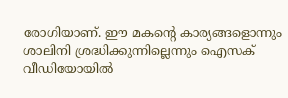രോഗിയാണ്. ഈ മകന്റെ കാര്യങ്ങളൊന്നും ശാലിനി ശ്രദ്ധിക്കുന്നില്ലെന്നും ഐസക് വീഡിയോയിൽ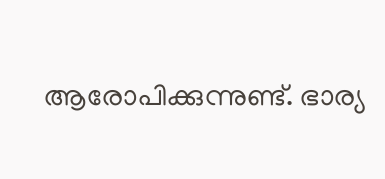ആരോപിക്കുന്നുണ്ട്. ഭാര്യ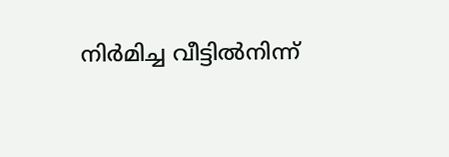നിര്‍മിച്ച വീട്ടില്‍നിന്ന്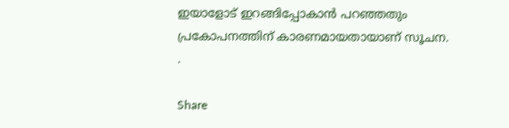ഇയാളോട് ഇറങ്ങിപ്പോകാന്‍ പറഞ്ഞതും പ്രകോപനത്തിന് കാരണമായതായാണ് സൂചന.
.

Share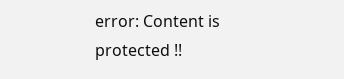error: Content is protected !!